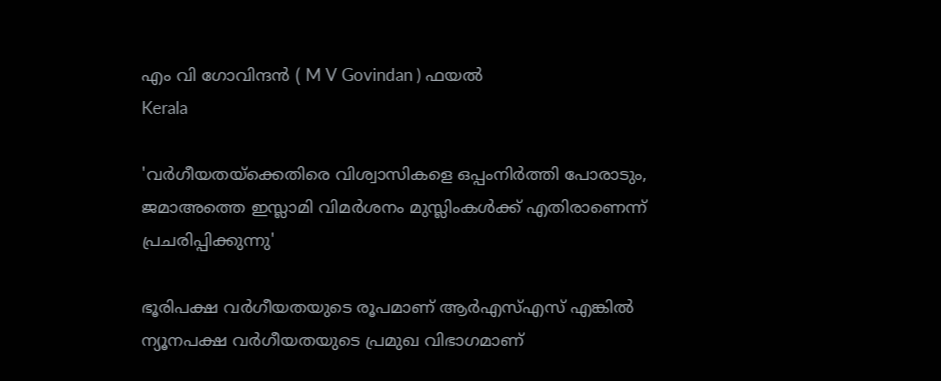എം വി ഗോവിന്ദന്‍ ( M V Govindan ) ഫയൽ
Kerala

'വര്‍ഗീയതയ്‌ക്കെതിരെ വിശ്വാസികളെ ഒപ്പംനിര്‍ത്തി പോരാടും, ജമാഅത്തെ ഇസ്ലാമി വിമര്‍ശനം മുസ്ലിംകള്‍ക്ക് എതിരാണെന്ന് പ്രചരിപ്പിക്കുന്നു'

ഭൂരിപക്ഷ വര്‍ഗീയതയുടെ രൂപമാണ് ആര്‍എസ്എസ് എങ്കില്‍ ന്യൂനപക്ഷ വര്‍ഗീയതയുടെ പ്രമുഖ വിഭാഗമാണ്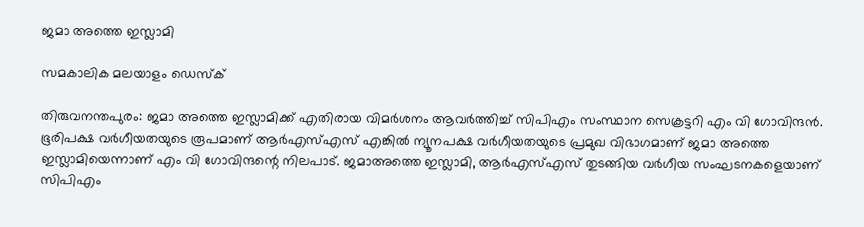ജമാ അത്തെ ഇസ്ലാമി

സമകാലിക മലയാളം ഡെസ്ക്

തിരുവനന്തപുരം: ജമാ അത്തെ ഇസ്ലാമിക്ക് എതിരായ വിമര്‍ശനം ആവര്‍ത്തിച്ച് സിപിഎം സംസ്ഥാന സെക്രട്ടറി എം വി ഗോവിന്ദന്‍. ഭൂരിപക്ഷ വര്‍ഗീയതയുടെ രൂപമാണ് ആര്‍എസ്എസ് എങ്കില്‍ ന്യൂനപക്ഷ വര്‍ഗീയതയുടെ പ്രമുഖ വിഭാഗമാണ് ജമാ അത്തെ ഇസ്ലാമിയെന്നാണ് എം വി ഗോവിന്ദന്റെ നിലപാട്. ജമാഅത്തെ ഇസ്ലാമി, ആര്‍എസ്എസ് തുടങ്ങിയ വര്‍ഗീയ സംഘടനകളെയാണ് സിപിഎം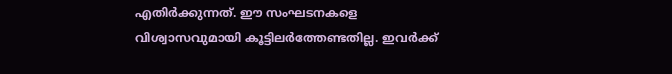എതിര്‍ക്കുന്നത്. ഈ സംഘടനകളെ വിശ്വാസവുമായി കൂട്ടിലര്‍ത്തേണ്ടതില്ല. ഇവര്‍ക്ക്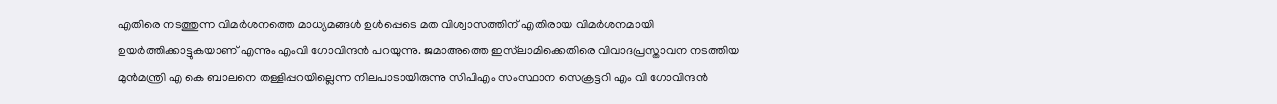എതിരെ നടത്തുന്ന വിമര്‍ശനത്തെ മാധ്യമങ്ങള്‍ ഉള്‍പ്പെടെ മത വിശ്വാസത്തിന് എതിരായ വിമര്‍ശനമായി ഉയര്‍ത്തിക്കാട്ടുകയാണ് എന്നും എംവി ഗോവിന്ദന്‍ പറയുന്നു. ജമാഅത്തെ ഇസ്‍ലാമിക്കെതിരെ വിവാദപ്രസ്താവന നടത്തിയ മുന്‍മന്ത്രി എ കെ ബാലനെ തള്ളിപ്പറയില്ലെന്ന നിലപാടായിരുന്നു സിപിഎം സംസ്ഥാന സെക്രട്ടറി എം വി ഗോവിന്ദന്‍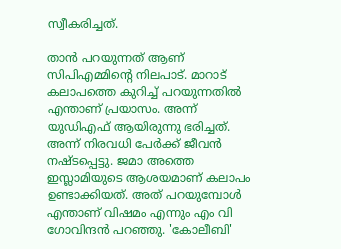സ്വീകരിച്ചത്.

താന്‍ പറയുന്നത് ആണ് സിപിഎമ്മിന്റെ നിലപാട്. മാറാട് കലാപത്തെ കുറിച്ച് പറയുന്നതില്‍ എന്താണ് പ്രയാസം. അന്ന് യുഡിഎഫ് ആയിരുന്നു ഭരിച്ചത്. അന്ന് നിരവധി പേര്‍ക്ക് ജീവന്‍ നഷ്ടപ്പെട്ടു. ജമാ അത്തെ ഇസ്ലാമിയുടെ ആശയമാണ് കലാപം ഉണ്ടാക്കിയത്. അത് പറയുമ്പോള്‍ എന്താണ് വിഷമം എന്നും എം വി ഗോവിന്ദന്‍ പറഞ്ഞു. 'കോലീബി'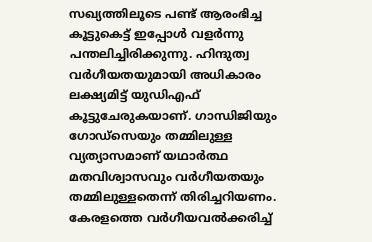സഖ്യത്തിലൂടെ പണ്ട് ആരംഭിച്ച കൂട്ടുകെട്ട് ഇപ്പോള്‍ വളര്‍ന്നു പന്തലിച്ചിരിക്കുന്നു. ഹിന്ദുത്വ വര്‍ഗീയതയുമായി അധികാരം ലക്ഷ്യമിട്ട് യുഡിഎഫ് കൂട്ടുചേരുകയാണ്. ഗാന്ധിജിയും ഗോഡ്സെയും തമ്മിലുള്ള വ്യത്യാസമാണ് യഥാര്‍ത്ഥ മതവിശ്വാസവും വര്‍ഗീയതയും തമ്മിലുള്ളതെന്ന് തിരിച്ചറിയണം. കേരളത്തെ വര്‍ഗീയവല്‍ക്കരിച്ച്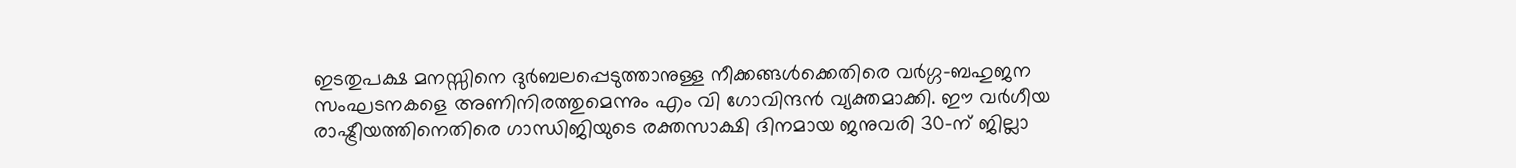ഇടതുപക്ഷ മനസ്സിനെ ദുര്‍ബലപ്പെടുത്താനുള്ള നീക്കങ്ങള്‍ക്കെതിരെ വര്‍ഗ്ഗ-ബഹുജന സംഘടനകളെ അണിനിരത്തുമെന്നും എം വി ഗോവിന്ദന്‍ വ്യക്തമാക്കി. ഈ വര്‍ഗീയ രാഷ്ട്രീയത്തിനെതിരെ ഗാന്ധിജിയുടെ രക്തസാക്ഷി ദിനമായ ജനുവരി 30-ന് ജില്ലാ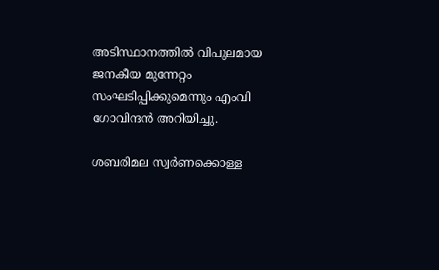അടിസ്ഥാനത്തില്‍ വിപുലമായ ജനകീയ മുന്നേറ്റം സംഘടിപ്പിക്കുമെന്നും എംവി ഗോവിന്ദന്‍ അറിയിച്ചു.

ശബരിമല സ്വര്‍ണക്കൊള്ള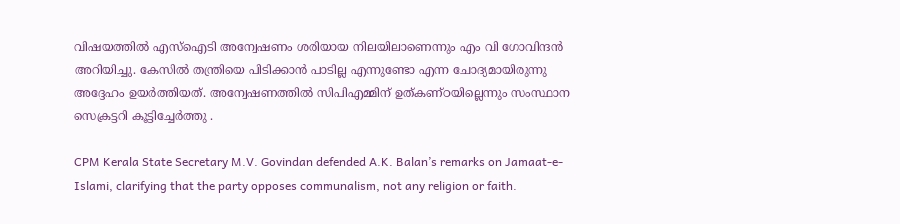വിഷയത്തില്‍ എസ്ഐടി അന്വേഷണം ശരിയായ നിലയിലാണെന്നും എം വി ഗോവിന്ദൻ അറിയിച്ചു. കേസില്‍ തന്ത്രിയെ പിടിക്കാന്‍ പാടില്ല എന്നുണ്ടോ എന്ന ചോദ്യമായിരുന്നു അദ്ദേഹം ഉയർത്തിയത്. അന്വേഷണത്തില്‍ സിപിഎമ്മിന് ഉത്കണ്ഠയില്ലെന്നും സംസ്ഥാന സെക്രട്ടറി കൂട്ടിച്ചേര്‍ത്തു .

CPM Kerala State Secretary M.V. Govindan defended A.K. Balan’s remarks on Jamaat-e-Islami, clarifying that the party opposes communalism, not any religion or faith.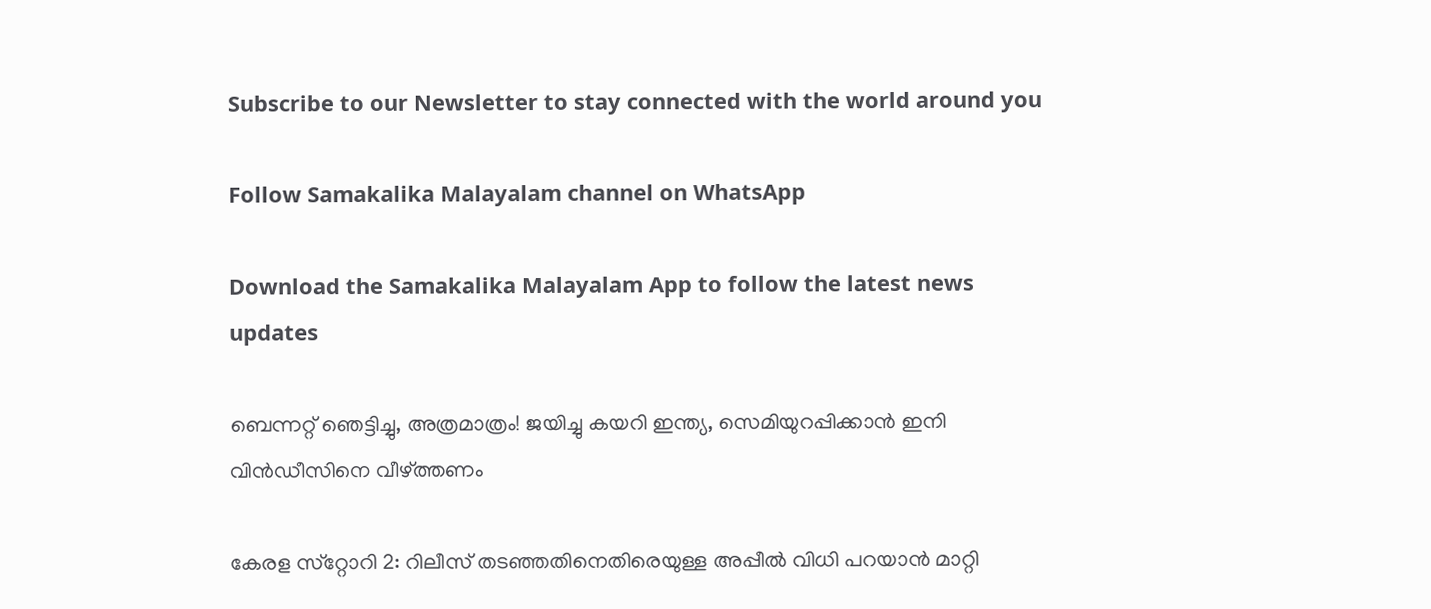Subscribe to our Newsletter to stay connected with the world around you

Follow Samakalika Malayalam channel on WhatsApp

Download the Samakalika Malayalam App to follow the latest news updates

ബെന്നറ്റ് ഞെട്ടിച്ചു, അത്രമാത്രം! ജയിച്ചു കയറി ഇന്ത്യ, സെമിയുറപ്പിക്കാന്‍ ഇനി വിന്‍ഡീസിനെ വീഴ്ത്തണം

കേരള സ്‌റ്റോറി 2: റിലീസ് തടഞ്ഞതിനെതിരെയുള്ള അപ്പീല്‍ വിധി പറയാന്‍ മാറ്റി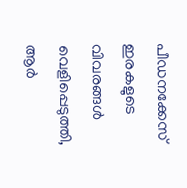പീഡനക്കേസ് ഇരകളുടെ വിവരങ്ങള്‍ വെളിപ്പെടുത്തി, ആര്‍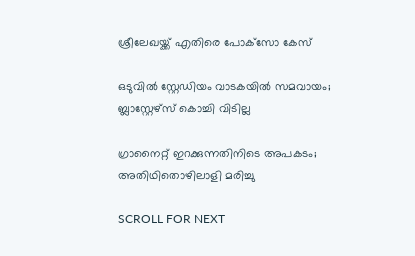ശ്രീലേഖയ്ക്ക് എതിരെ പോക്‌സോ കേസ്

ഒടുവിൽ സ്റ്റേഡിയം വാടകയിൽ സമവായം; ബ്ലാസ്റ്റേഴ്സ് കൊച്ചി വിടില്ല

ഗ്രാനൈറ്റ് ഇറക്കുന്നതിനിടെ അപകടം; അതിഥിതൊഴിലാളി മരിച്ചു

SCROLL FOR NEXT